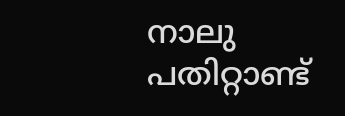നാലു പതിറ്റാണ്ട്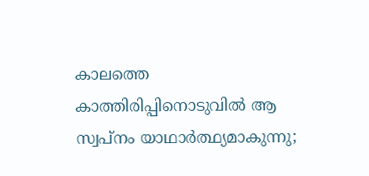കാലത്തെ കാത്തിരിപ്പിനൊടുവിൽ ആ സ്വപ്നം യാഥാർത്ഥ്യമാകുന്നു;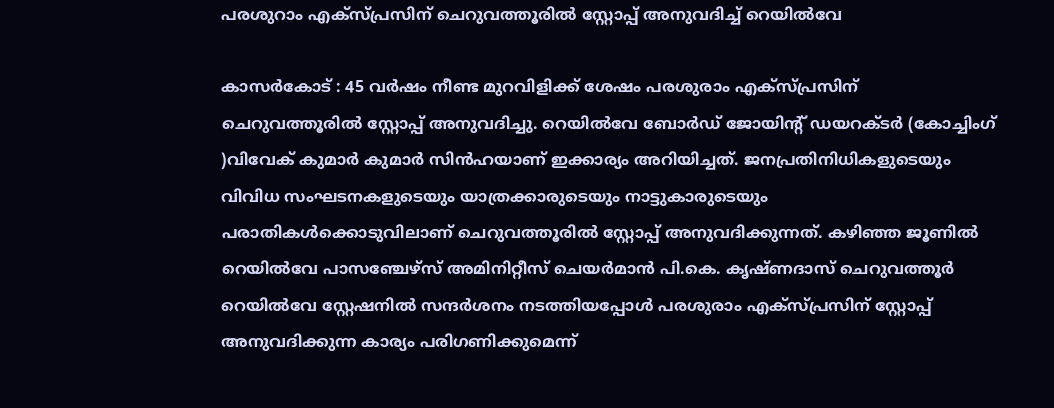പരശുറാം എക്സ്പ്രസിന് ചെറുവത്തൂരിൽ സ്റ്റോപ്പ് അനുവദിച്ച് റെയിൽവേ

കാസർകോട് : 45 വർഷം നീണ്ട മുറവിളിക്ക് ശേഷം പരശുരാം എക്സ്പ്രസിന് ചെറുവത്തൂരിൽ സ്റ്റോപ്പ് അനുവദിച്ചു. റെയിൽവേ ബോർഡ് ജോയിന്റ് ഡയറക്ടർ (കോച്ചിംഗ് )വിവേക് കുമാർ കുമാർ സിൻഹയാണ് ഇക്കാര്യം അറിയിച്ചത്. ജനപ്രതിനിധികളുടെയും വിവിധ സംഘടനകളുടെയും യാത്രക്കാരുടെയും നാട്ടുകാരുടെയും പരാതികൾക്കൊടുവിലാണ് ചെറുവത്തൂരിൽ സ്റ്റോപ്പ് അനുവദിക്കുന്നത്. കഴിഞ്ഞ ജൂണിൽ റെയിൽവേ പാസഞ്ചേഴ്‌സ് അമിനിറ്റീസ് ചെയർമാൻ പി.കെ. കൃഷ്ണദാസ് ചെറുവത്തൂർ റെയിൽവേ സ്റ്റേഷനിൽ സന്ദർശനം നടത്തിയപ്പോൾ പരശുരാം എക്സ്പ്രസിന് സ്റ്റോപ്പ് അനുവദിക്കുന്ന കാര്യം പരിഗണിക്കുമെന്ന്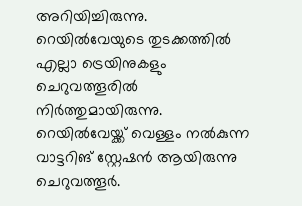അറിയിച്ചിരുന്നു. റെയിൽവേയുടെ തുടക്കത്തിൽ എല്ലാ ട്രെയിനുകളും ചെറുവത്തൂരിൽ നിർത്തുമായിരുന്നു. റെയിൽവേയ്ക്ക് വെള്ളം നൽകുന്ന വാട്ടറിങ് സ്റ്റേഷൻ ആയിരുന്നു ചെറുവത്തൂർ.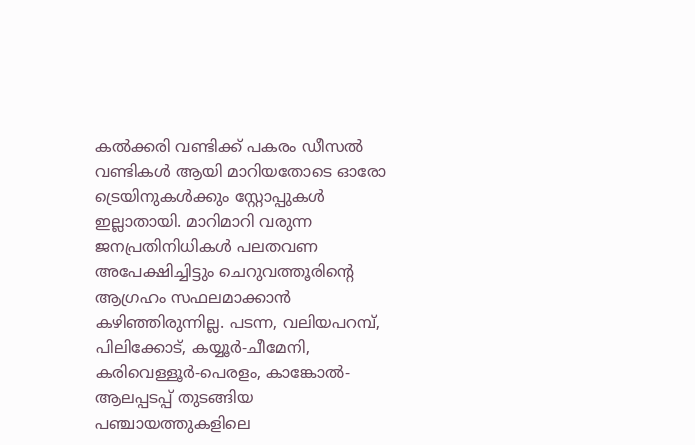കൽക്കരി വണ്ടിക്ക് പകരം ഡീസൽ വണ്ടികൾ ആയി മാറിയതോടെ ഓരോ ട്രെയിനുകൾക്കും സ്റ്റോപ്പുകൾ ഇല്ലാതായി. മാറിമാറി വരുന്ന ജനപ്രതിനിധികൾ പലതവണ അപേക്ഷിച്ചിട്ടും ചെറുവത്തൂരിന്റെ ആഗ്രഹം സഫലമാക്കാൻ കഴിഞ്ഞിരുന്നില്ല. പടന്ന, വലിയപറമ്പ്, പിലിക്കോട്, കയ്യൂർ-ചീമേനി, കരിവെള്ളൂർ-പെരളം, കാങ്കോൽ-ആലപ്പടപ്പ് തുടങ്ങിയ പഞ്ചായത്തുകളിലെ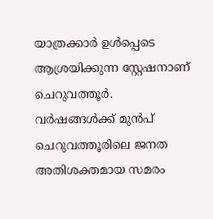യാത്രക്കാർ ഉൾപ്പെടെ ആശ്രയിക്കുന്ന സ്റ്റേഷനാണ് ചെറുവത്തൂർ. വർഷങ്ങൾക്ക് മുൻപ് ചെറുവത്തൂരിലെ ജനത അതിശക്തമായ സമരം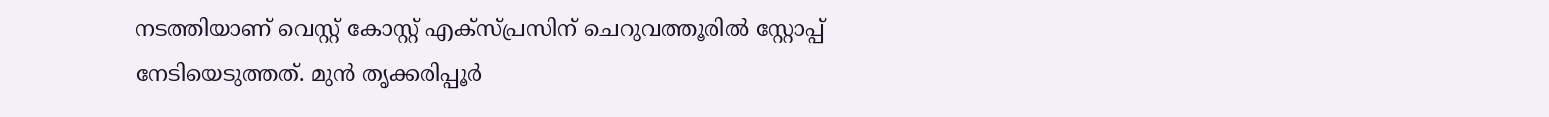നടത്തിയാണ് വെസ്റ്റ് കോസ്റ്റ് എക്സ്പ്രസിന് ചെറുവത്തൂരിൽ സ്റ്റോപ്പ് നേടിയെടുത്തത്. മുൻ തൃക്കരിപ്പൂർ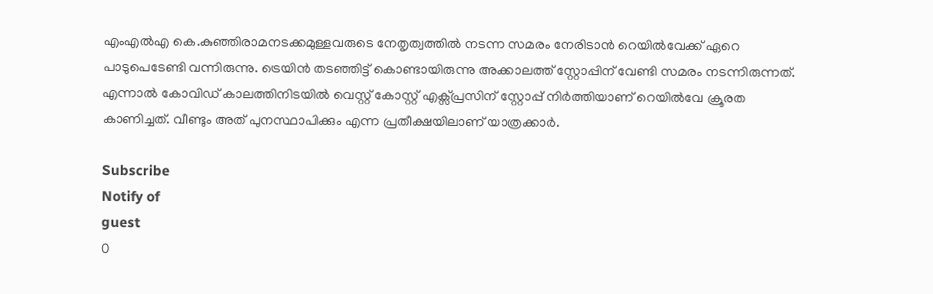എംഎൽഎ കെ.കുഞ്ഞിരാമനടക്കമുള്ളവരുടെ നേതൃത്വത്തിൽ നടന്ന സമരം നേരിടാൻ റെയിൽവേക്ക് ഏറെ പാടുപെടേണ്ടി വന്നിരുന്നു. ട്രെയിൻ തടഞ്ഞിട്ട് കൊണ്ടായിരുന്നു അക്കാലത്ത് സ്റ്റോപ്പിന് വേണ്ടി സമരം നടന്നിരുന്നത്. എന്നാൽ കോവിഡ് കാലത്തിനിടയിൽ വെസ്റ്റ് കോസ്റ്റ് എക്സ്പ്രസിന് സ്റ്റോപ്പ് നിർത്തിയാണ് റെയിൽവേ ക്രൂരത കാണിച്ചത്. വീണ്ടും അത് പുനസ്ഥാപിക്കും എന്ന പ്രതീക്ഷയിലാണ് യാത്രക്കാർ.

Subscribe
Notify of
guest
0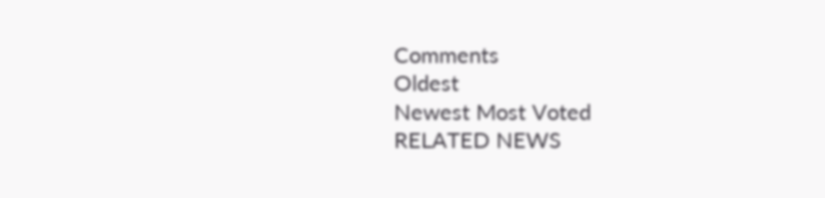Comments
Oldest
Newest Most Voted
RELATED NEWS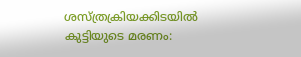ശസ്ത്രക്രിയക്കിടയില്‍ കുട്ടിയുടെ മരണം: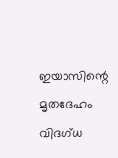ഇയാസിന്റെ മൃതദേഹം വിദഗ്ധ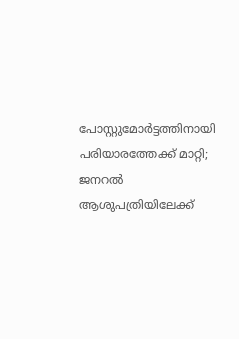പോസ്റ്റുമോര്‍ട്ടത്തിനായി പരിയാരത്തേക്ക് മാറ്റി; ജനറല്‍ ആശുപത്രിയിലേക്ക്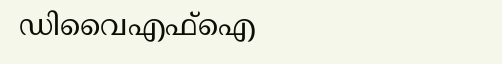ഡിവൈഎഫ്‌ഐ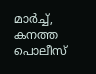മാര്‍ച്ച്, കനത്ത പൊലീസ്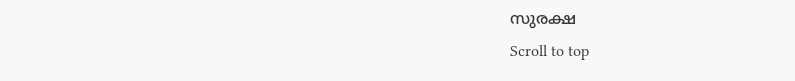സുരക്ഷ
Scroll to top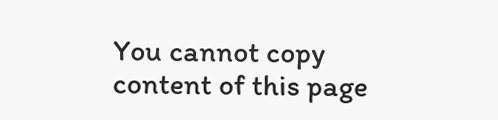You cannot copy content of this page